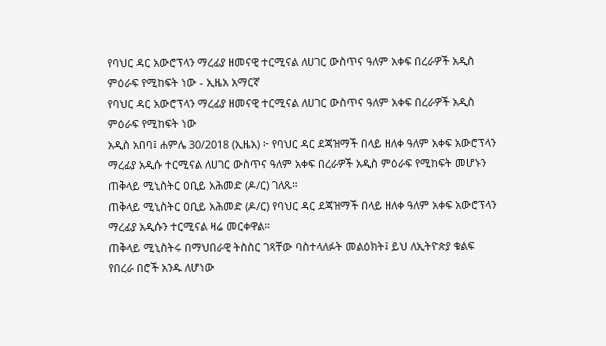የባህር ዳር አውሮፕላን ማረፊያ ዘመናዊ ተርሚናል ለሀገር ውስጥና ዓለም አቀፍ በረራዎች አዲስ ምዕራፍ የሚከፍት ነው - ኢዜአ አማርኛ
የባህር ዳር አውሮፕላን ማረፊያ ዘመናዊ ተርሚናል ለሀገር ውስጥና ዓለም አቀፍ በረራዎች አዲስ ምዕራፍ የሚከፍት ነው
አዲስ አበባ፤ ሐምሌ 30/2018 (ኢዜአ) ፦ የባህር ዳር ደጃዝማች በላይ ዘለቀ ዓለም አቀፍ አውሮፕላን ማረፊያ አዲሱ ተርሚናል ለሀገር ውስጥና ዓለም አቀፍ በረራዎች አዲስ ምዕራፍ የሚከፍት መሆኑን ጠቅላይ ሚኒስትር ዐቢይ አሕመድ (ዶ/ር) ገለጹ።
ጠቅላይ ሚኒስትር ዐቢይ አሕመድ (ዶ/ር) የባህር ዳር ደጃዝማች በላይ ዘለቀ ዓለም አቀፍ አውሮፕላን ማረፊያ አዲሱን ተርሚናል ዛሬ መርቀዋል።
ጠቅላይ ሚኒስትሩ በማህበራዊ ትስስር ገጻቸው ባስተላለፉት መልዕክት፤ ይህ ለኢትዮጵያ ቁልፍ የበረራ በሮች አንዱ ለሆነው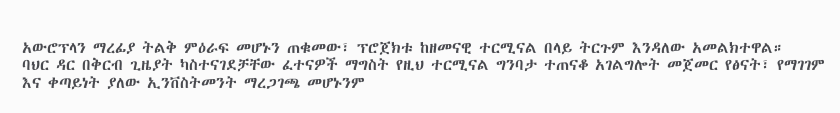አውሮፕላን ማረፊያ ትልቅ ምዕራፍ መሆኑን ጠቁመው፣ ፕሮጀክቱ ከዘመናዊ ተርሚናል በላይ ትርጉም እንዳለው አመልክተዋል።
ባህር ዳር በቅርብ ጊዜያት ካስተናገደቻቸው ፈተናዎች ማግስት የዚህ ተርሚናል ግንባታ ተጠናቆ አገልግሎት መጀመር የፅናት፣ የማገገም እና ቀጣይነት ያለው ኢንቨስትመንት ማረጋገጫ መሆኑንም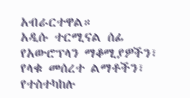አብራርተዋል።
አዲሱ ተርሚናል ሰፊ የአውሮፕላን ማቆሚያዎችን፣ የላቁ መሰረተ ልማቶችን፣ የተስተካከሉ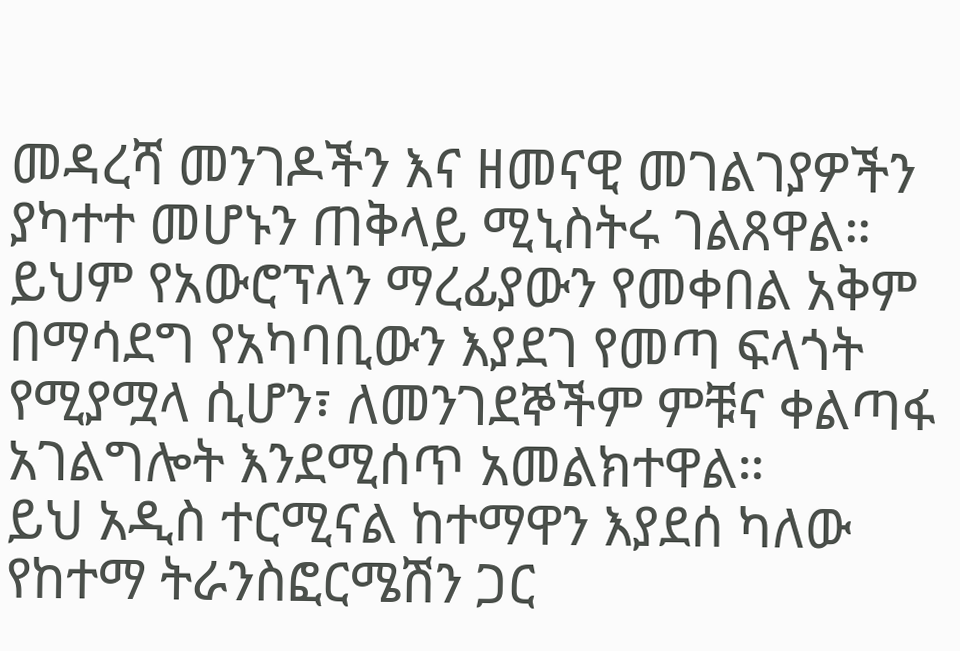መዳረሻ መንገዶችን እና ዘመናዊ መገልገያዎችን ያካተተ መሆኑን ጠቅላይ ሚኒስትሩ ገልጸዋል።
ይህም የአውሮፕላን ማረፊያውን የመቀበል አቅም በማሳደግ የአካባቢውን እያደገ የመጣ ፍላጎት የሚያሟላ ሲሆን፣ ለመንገደኞችም ምቹና ቀልጣፋ አገልግሎት እንደሚሰጥ አመልክተዋል።
ይህ አዲስ ተርሚናል ከተማዋን እያደሰ ካለው የከተማ ትራንስፎርሜሽን ጋር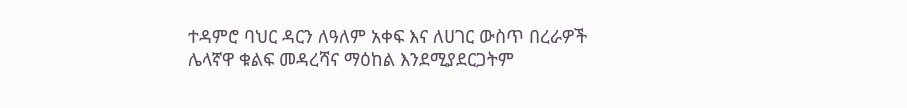ተዳምሮ ባህር ዳርን ለዓለም አቀፍ እና ለሀገር ውስጥ በረራዎች ሌላኛዋ ቁልፍ መዳረሻና ማዕከል እንደሚያደርጋትም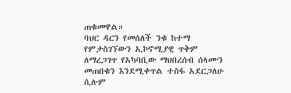ጠቁመዋል።
ባህር ዳርን የመሰለች ንቁ ከተማ የምታስገኘውን ኢኮኖሚያዊ ጥቅም ለማረጋገጥ የአካባቢው ማህበረሰብ ሰላሙን መጠበቁን እንደሚቀጥል ተስፋ አደርጋለሁ ሲሉም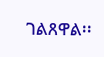ገልጸዋል፡፡